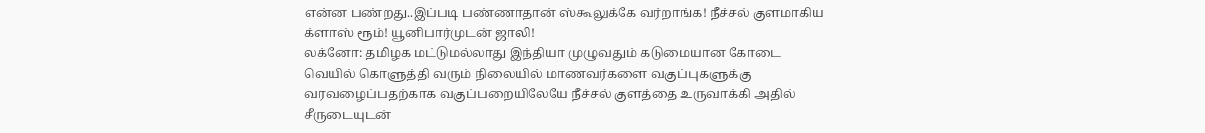என்ன பண்றது..இப்படி பண்ணாதான் ஸ்கூலுக்கே வர்றாங்க! நீச்சல் குளமாகிய க்ளாஸ் ரூம்! யூனிபார்முடன் ஜாலி!
லக்னோ: தமிழக மட்டுமல்லாது இந்தியா முழுவதும் கடுமையான கோடை வெயில் கொளுத்தி வரும் நிலையில் மாணவர்களை வகுப்புகளுக்கு வரவழைப்பதற்காக வகுப்பறையிலேயே நீச்சல் குளத்தை உருவாக்கி அதில் சீருடையுடன்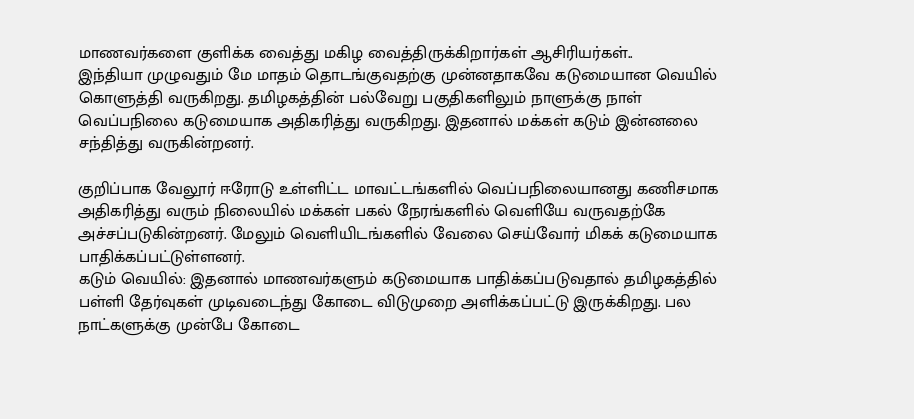மாணவர்களை குளிக்க வைத்து மகிழ வைத்திருக்கிறார்கள் ஆசிரியர்கள்..
இந்தியா முழுவதும் மே மாதம் தொடங்குவதற்கு முன்னதாகவே கடுமையான வெயில் கொளுத்தி வருகிறது. தமிழகத்தின் பல்வேறு பகுதிகளிலும் நாளுக்கு நாள் வெப்பநிலை கடுமையாக அதிகரித்து வருகிறது. இதனால் மக்கள் கடும் இன்னலை சந்தித்து வருகின்றனர்.

குறிப்பாக வேலூர் ஈரோடு உள்ளிட்ட மாவட்டங்களில் வெப்பநிலையானது கணிசமாக அதிகரித்து வரும் நிலையில் மக்கள் பகல் நேரங்களில் வெளியே வருவதற்கே அச்சப்படுகின்றனர். மேலும் வெளியிடங்களில் வேலை செய்வோர் மிகக் கடுமையாக பாதிக்கப்பட்டுள்ளனர்.
கடும் வெயில்: இதனால் மாணவர்களும் கடுமையாக பாதிக்கப்படுவதால் தமிழகத்தில் பள்ளி தேர்வுகள் முடிவடைந்து கோடை விடுமுறை அளிக்கப்பட்டு இருக்கிறது. பல நாட்களுக்கு முன்பே கோடை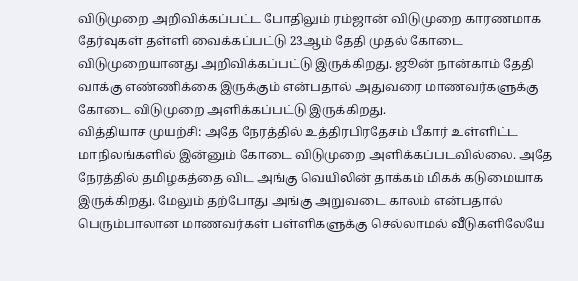விடுமுறை அறிவிக்கப்பட்ட போதிலும் ரம்ஜான் விடுமுறை காரணமாக தேர்வுகள் தள்ளி வைக்கப்பட்டு 23ஆம் தேதி முதல் கோடை விடுமுறையானது அறிவிக்கப்பட்டு இருக்கிறது. ஜூன் நான்காம் தேதி வாக்கு எண்ணிக்கை இருக்கும் என்பதால் அதுவரை மாணவர்களுக்கு கோடை விடுமுறை அளிக்கப்பட்டு இருக்கிறது.
வித்தியாச முயற்சி: அதே நேரத்தில் உத்திரபிரதேசம் பீகார் உள்ளிட்ட மாநிலங்களில் இன்னும் கோடை விடுமுறை அளிக்கப்படவில்லை. அதே நேரத்தில் தமிழகத்தை விட அங்கு வெயிலின் தாக்கம் மிகக் கடுமையாக இருக்கிறது. மேலும் தற்போது அங்கு அறுவடை காலம் என்பதால் பெரும்பாலான மாணவர்கள் பள்ளிகளுக்கு செல்லாமல் வீடுகளிலேயே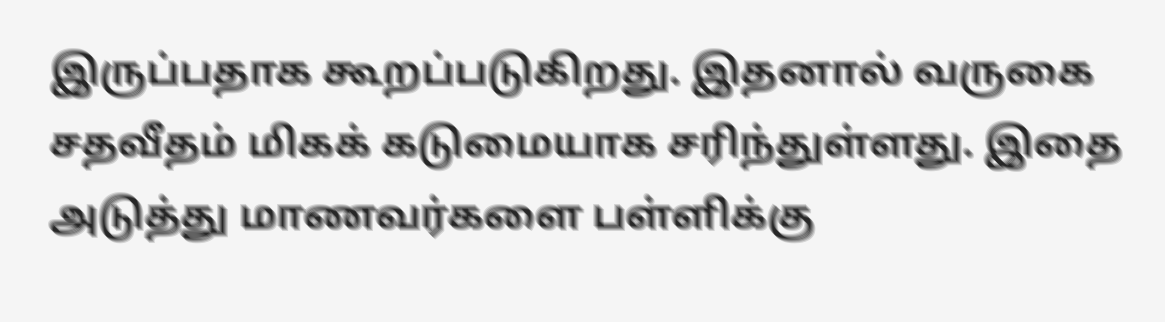இருப்பதாக கூறப்படுகிறது. இதனால் வருகை சதவீதம் மிகக் கடுமையாக சரிந்துள்ளது. இதை அடுத்து மாணவர்களை பள்ளிக்கு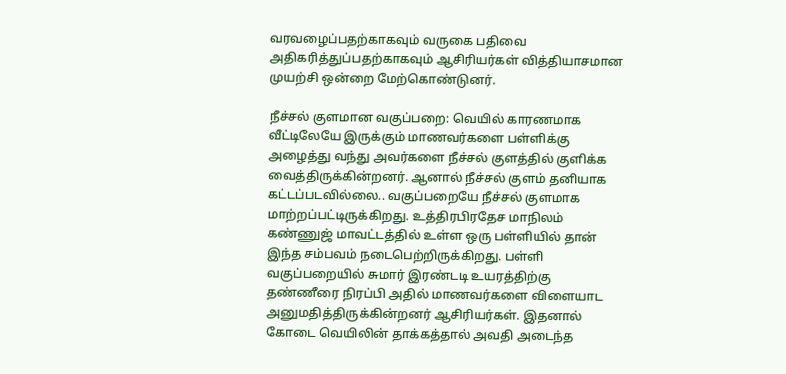வரவழைப்பதற்காகவும் வருகை பதிவை அதிகரித்துப்பதற்காகவும் ஆசிரியர்கள் வித்தியாசமான முயற்சி ஒன்றை மேற்கொண்டுனர்.

நீச்சல் குளமான வகுப்பறை: வெயில் காரணமாக வீட்டிலேயே இருக்கும் மாணவர்களை பள்ளிக்கு அழைத்து வந்து அவர்களை நீச்சல் குளத்தில் குளிக்க வைத்திருக்கின்றனர். ஆனால் நீச்சல் குளம் தனியாக கட்டப்படவில்லை.. வகுப்பறையே நீச்சல் குளமாக மாற்றப்பட்டிருக்கிறது. உத்திரபிரதேச மாநிலம் கண்ணுஜ் மாவட்டத்தில் உள்ள ஒரு பள்ளியில் தான் இந்த சம்பவம் நடைபெற்றிருக்கிறது. பள்ளி வகுப்பறையில் சுமார் இரண்டடி உயரத்திற்கு தண்ணீரை நிரப்பி அதில் மாணவர்களை விளையாட அனுமதித்திருக்கின்றனர் ஆசிரியர்கள். இதனால் கோடை வெயிலின் தாக்கத்தால் அவதி அடைந்த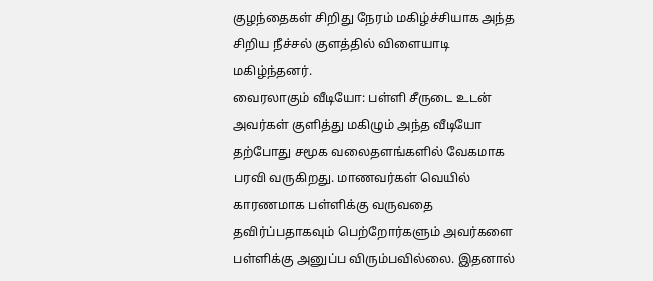குழந்தைகள் சிறிது நேரம் மகிழ்ச்சியாக அந்த சிறிய நீச்சல் குளத்தில் விளையாடி மகிழ்ந்தனர்.
வைரலாகும் வீடியோ: பள்ளி சீருடை உடன் அவர்கள் குளித்து மகிழும் அந்த வீடியோ தற்போது சமூக வலைதளங்களில் வேகமாக பரவி வருகிறது. மாணவர்கள் வெயில் காரணமாக பள்ளிக்கு வருவதை தவிர்ப்பதாகவும் பெற்றோர்களும் அவர்களை பள்ளிக்கு அனுப்ப விரும்பவில்லை. இதனால்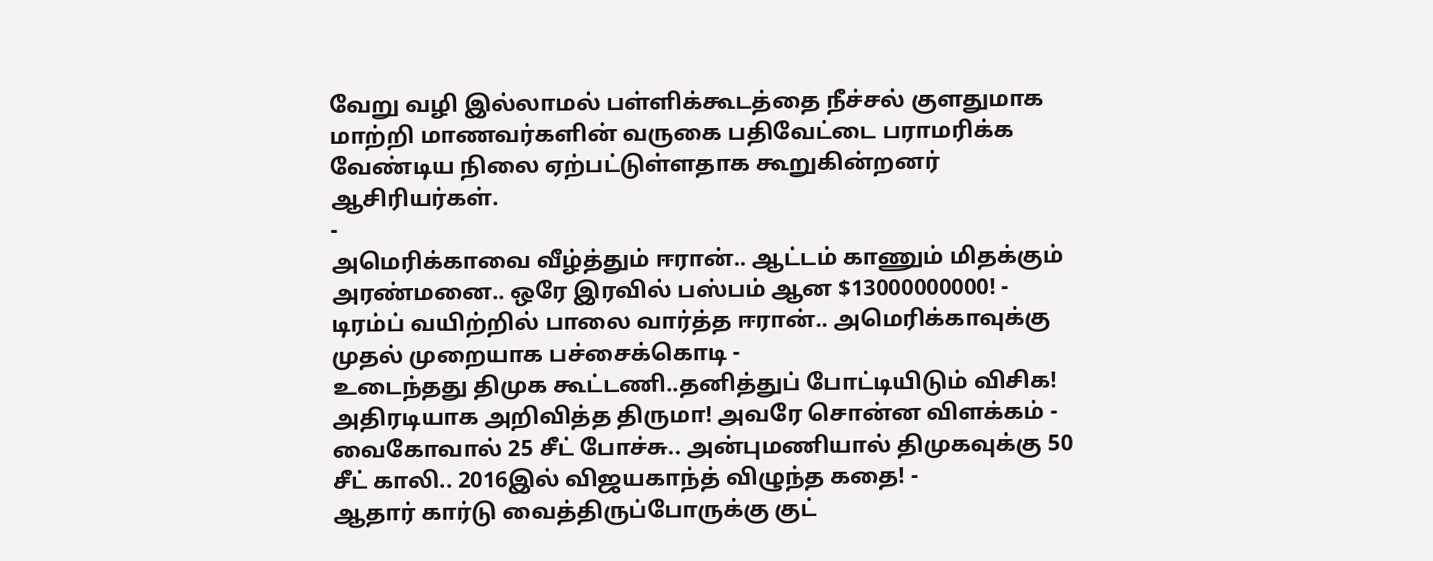வேறு வழி இல்லாமல் பள்ளிக்கூடத்தை நீச்சல் குளதுமாக மாற்றி மாணவர்களின் வருகை பதிவேட்டை பராமரிக்க வேண்டிய நிலை ஏற்பட்டுள்ளதாக கூறுகின்றனர் ஆசிரியர்கள்.
-
அமெரிக்காவை வீழ்த்தும் ஈரான்.. ஆட்டம் காணும் மிதக்கும் அரண்மனை.. ஒரே இரவில் பஸ்பம் ஆன $13000000000! -
டிரம்ப் வயிற்றில் பாலை வார்த்த ஈரான்.. அமெரிக்காவுக்கு முதல் முறையாக பச்சைக்கொடி -
உடைந்தது திமுக கூட்டணி..தனித்துப் போட்டியிடும் விசிக! அதிரடியாக அறிவித்த திருமா! அவரே சொன்ன விளக்கம் -
வைகோவால் 25 சீட் போச்சு.. அன்புமணியால் திமுகவுக்கு 50 சீட் காலி.. 2016இல் விஜயகாந்த் விழுந்த கதை! -
ஆதார் கார்டு வைத்திருப்போருக்கு குட்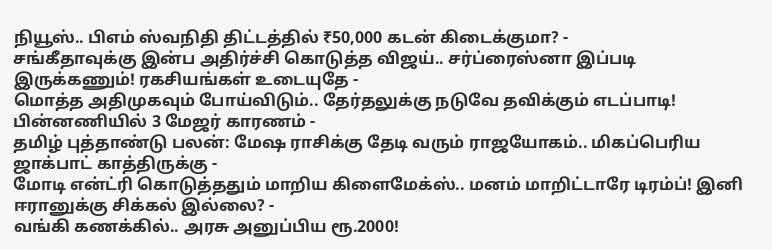நியூஸ்.. பிஎம் ஸ்வநிதி திட்டத்தில் ₹50,000 கடன் கிடைக்குமா? -
சங்கீதாவுக்கு இன்ப அதிர்ச்சி கொடுத்த விஜய்.. சர்ப்ரைஸ்னா இப்படி இருக்கணும்! ரகசியங்கள் உடையுதே -
மொத்த அதிமுகவும் போய்விடும்.. தேர்தலுக்கு நடுவே தவிக்கும் எடப்பாடி! பின்னணியில் 3 மேஜர் காரணம் -
தமிழ் புத்தாண்டு பலன்: மேஷ ராசிக்கு தேடி வரும் ராஜயோகம்.. மிகப்பெரிய ஜாக்பாட் காத்திருக்கு -
மோடி என்ட்ரி கொடுத்ததும் மாறிய கிளைமேக்ஸ்.. மனம் மாறிட்டாரே டிரம்ப்! இனி ஈரானுக்கு சிக்கல் இல்லை? -
வங்கி கணக்கில்.. அரசு அனுப்பிய ரூ.2000!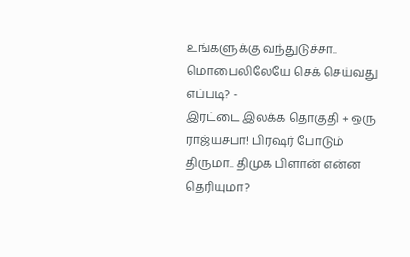உங்களுக்கு வந்துடுச்சா.. மொபைலிலேயே செக் செய்வது எப்படி? -
இரட்டை இலக்க தொகுதி + ஒரு ராஜ்யசபா! பிரஷர் போடும் திருமா.. திமுக பிளான் என்ன தெரியுமா?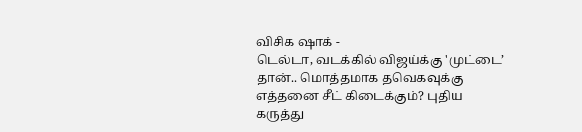விசிக ஷாக் -
டெல்டா, வடக்கில் விஜய்க்கு 'முட்டை’ தான்.. மொத்தமாக தவெகவுக்கு எத்தனை சீட் கிடைக்கும்? புதிய கருத்து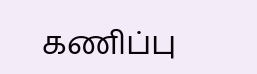கணிப்பு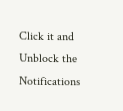Click it and Unblock the Notifications